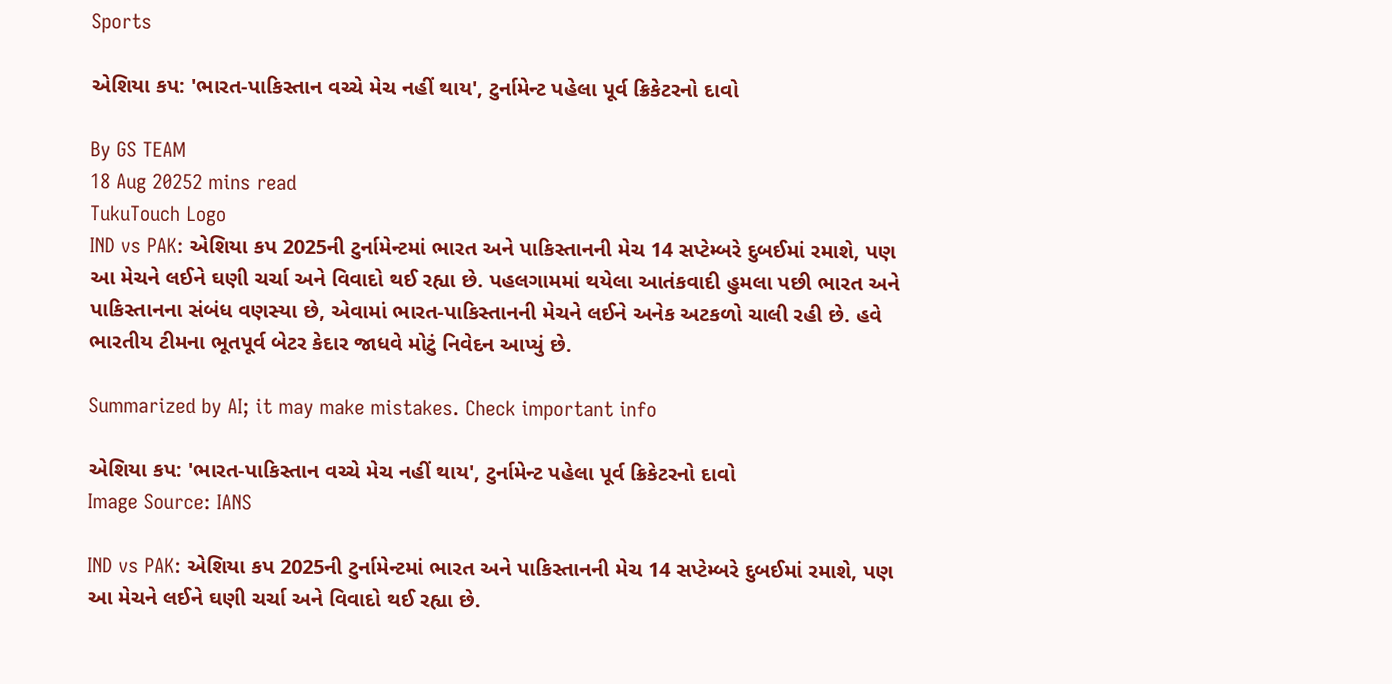Sports

એશિયા કપ: 'ભારત-પાકિસ્તાન વચ્ચે મેચ નહીં થાય', ટુર્નામેન્ટ પહેલા પૂર્વ ક્રિકેટરનો દાવો

By GS TEAM
18 Aug 20252 mins read
TukuTouch Logo
IND vs PAK: એશિયા કપ 2025ની ટુર્નામેન્ટમાં ભારત અને પાકિસ્તાનની મેચ 14 સપ્ટેમ્બરે દુબઈમાં રમાશે, પણ આ મેચને લઈને ઘણી ચર્ચા અને વિવાદો થઈ રહ્યા છે. પહલગામમાં થયેલા આતંકવાદી હુમલા પછી ભારત અને પાકિસ્તાનના સંબંધ વણસ્યા છે, એવામાં ભારત-પાકિસ્તાનની મેચને લઈને અનેક અટકળો ચાલી રહી છે. હવે ભારતીય ટીમના ભૂતપૂર્વ બેટર કેદાર જાધવે મોટું નિવેદન આપ્યું છે.

Summarized by AI; it may make mistakes. Check important info

એશિયા કપ: 'ભારત-પાકિસ્તાન વચ્ચે મેચ નહીં થાય', ટુર્નામેન્ટ પહેલા પૂર્વ ક્રિકેટરનો દાવો
Image Source: IANS

IND vs PAK: એશિયા કપ 2025ની ટુર્નામેન્ટમાં ભારત અને પાકિસ્તાનની મેચ 14 સપ્ટેમ્બરે દુબઈમાં રમાશે, પણ આ મેચને લઈને ઘણી ચર્ચા અને વિવાદો થઈ રહ્યા છે.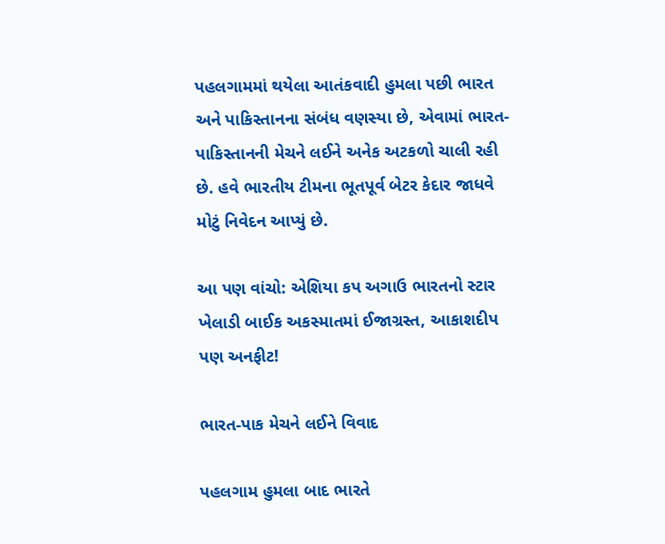પહલગામમાં થયેલા આતંકવાદી હુમલા પછી ભારત અને પાકિસ્તાનના સંબંધ વણસ્યા છે, એવામાં ભારત-પાકિસ્તાનની મેચને લઈને અનેક અટકળો ચાલી રહી છે. હવે ભારતીય ટીમના ભૂતપૂર્વ બેટર કેદાર જાધવે મોટું નિવેદન આપ્યું છે.

આ પણ વાંચો: એશિયા કપ અગાઉ ભારતનો સ્ટાર ખેલાડી બાઈક અકસ્માતમાં ઈજાગ્રસ્ત, આકાશદીપ પણ અનફીટ!

ભારત-પાક મેચને લઈને વિવાદ

પહલગામ હુમલા બાદ ભારતે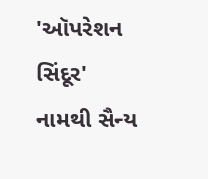'ઑપરેશન સિંદૂર' નામથી સૈન્ય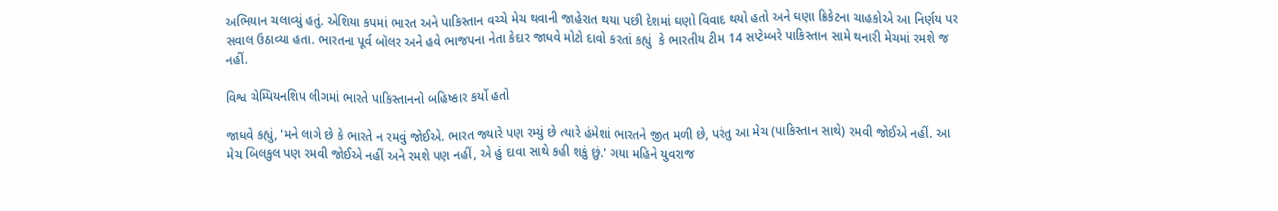અભિયાન ચલાવ્યું હતું. એશિયા કપમાં ભારત અને પાકિસ્તાન વચ્ચે મેચ થવાની જાહેરાત થયા પછી દેશમાં ઘણો વિવાદ થયો હતો અને ઘણા ક્રિકેટના ચાહકોએ આ નિર્ણય પર સવાલ ઉઠાવ્યા હતા. ભારતના પૂર્વ બૉલર અને હવે ભાજપના નેતા કેદાર જાધવે મોટો દાવો કરતાં કહ્યું  કે ભારતીય ટીમ 14 સપ્ટેમ્બરે પાકિસ્તાન સામે થનારી મેચમાં રમશે જ નહીં.

વિશ્વ ચેમ્પિયનશિપ લીગમાં ભારતે પાકિસ્તાનનો બહિષ્કાર કર્યો હતો

જાધવે કહ્યું, 'મને લાગે છે કે ભારતે ન રમવું જોઈએ. ભારત જ્યારે પણ રમ્યું છે ત્યારે હંમેશાં ભારતને જીત મળી છે, પરંતુ આ મેચ (પાકિસ્તાન સાથે) રમવી જોઈએ નહીં. આ મેચ બિલકુલ પણ રમવી જોઈએ નહીં અને રમશે પણ નહીં, એ હું દાવા સાથે કહી શકું છું.' ગયા મહિને યુવરાજ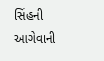સિંહની આગેવાની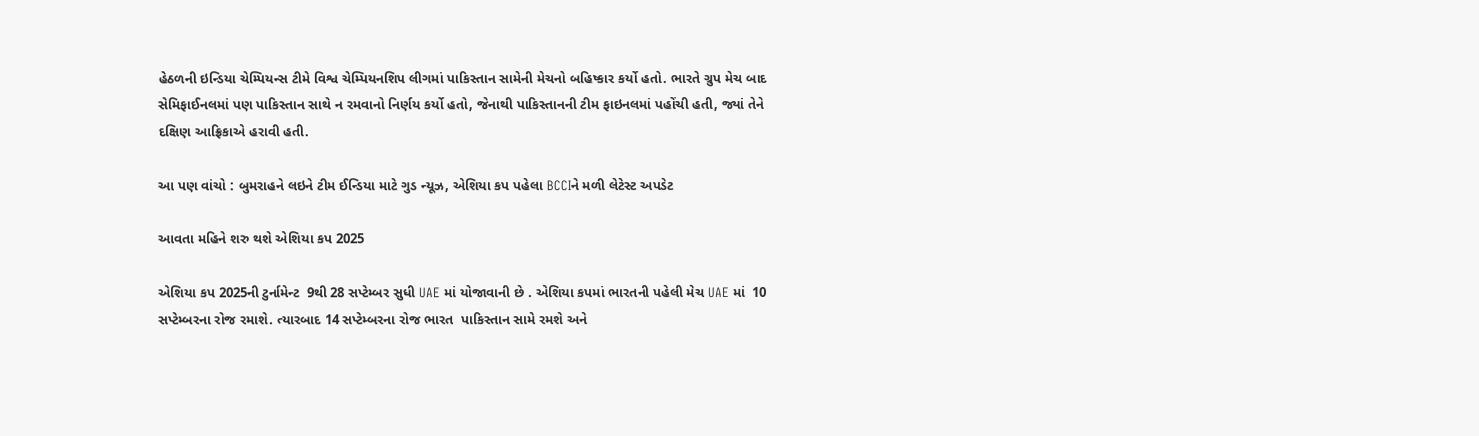હેઠળની ઇન્ડિયા ચેમ્પિયન્સ ટીમે વિશ્વ ચેમ્પિયનશિપ લીગમાં પાકિસ્તાન સામેની મેચનો બહિષ્કાર કર્યો હતો. ભારતે ગ્રુપ મેચ બાદ સેમિફાઈનલમાં પણ પાકિસ્તાન સાથે ન રમવાનો નિર્ણય કર્યો હતો, જેનાથી પાકિસ્તાનની ટીમ ફાઇનલમાં પહોંચી હતી, જ્યાં તેને દક્ષિણ આફ્રિકાએ હરાવી હતી.

આ પણ વાંચો : બુમરાહને લઇને ટીમ ઈન્ડિયા માટે ગુડ ન્યૂઝ, એશિયા કપ પહેલા BCCIને મળી લેટેસ્ટ અપડેટ

આવતા મહિને શરુ થશે એશિયા કપ 2025

એશિયા કપ 2025ની ટુર્નામેન્ટ  9થી 28 સપ્ટેમ્બર સુધી UAE માં યોજાવાની છે . એશિયા કપમાં ભારતની પહેલી મેચ UAE માં  10 સપ્ટેમ્બરના રોજ રમાશે. ત્યારબાદ 14 સપ્ટેમ્બરના રોજ ભારત  પાકિસ્તાન સામે રમશે અને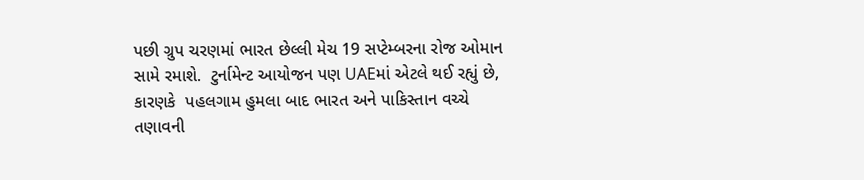પછી ગ્રુપ ચરણમાં ભારત છેલ્લી મેચ 19 સપ્ટેમ્બરના રોજ ઓમાન સામે રમાશે.  ટુર્નામેન્ટ આયોજન પણ UAEમાં એટલે થઈ રહ્યું છે, કારણકે  પહલગામ હુમલા બાદ ભારત અને પાકિસ્તાન વચ્ચે તણાવની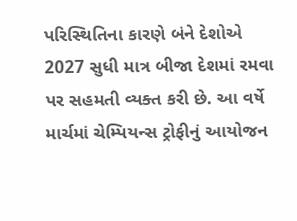પરિસ્થિતિના કારણે બંને દેશોએ 2027 સુધી માત્ર બીજા દેશમાં રમવા પર સહમતી વ્યક્ત કરી છે. આ વર્ષે માર્ચમાં ચેમ્પિયન્સ ટ્રોફીનું આયોજન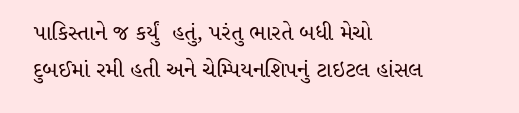પાકિસ્તાને જ કર્યું  હતું, પરંતુ ભારતે બધી મેચો દુબઈમાં રમી હતી અને ચેમ્પિયનશિપનું ટાઇટલ હાંસલ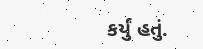કર્યું હતું.